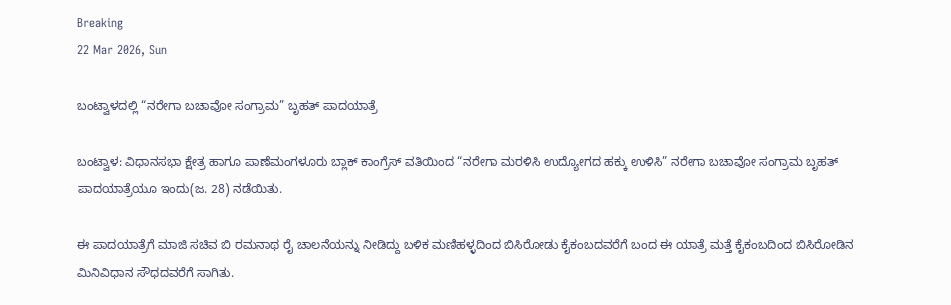Breaking
22 Mar 2026, Sun

ಬಂಟ್ವಾಳದಲ್ಲಿ “ನರೇಗಾ ಬಚಾವೋ ಸಂಗ್ರಾಮ” ಬೃಹತ್ ಪಾದಯಾತ್ರೆ

ಬಂಟ್ವಾಳ: ವಿಧಾನಸಭಾ ಕ್ಷೇತ್ರ ಹಾಗೂ ಪಾಣೆಮಂಗಳೂರು ಬ್ಲಾಕ್ ಕಾಂಗ್ರೆಸ್‌ ವತಿಯಿಂದ “ನರೇಗಾ ಮರಳಿಸಿ ಉದ್ಯೋಗದ ಹಕ್ಕು ಉಳಿಸಿ” ನರೇಗಾ ಬಚಾವೋ ಸಂಗ್ರಾಮ ಬೃಹತ್ ಪಾದಯಾತ್ರೆಯೂ ಇಂದು(ಜ. 28) ನಡೆಯಿತು.

ಈ ಪಾದಯಾತ್ರೆಗೆ ಮಾಜಿ ಸಚಿವ ಬಿ ರಮನಾಥ ರೈ ಚಾಲನೆಯನ್ನು ನೀಡಿದ್ದು ಬಳಿಕ ಮಣಿಹಳ್ಳದಿಂದ ಬಿಸಿರೋಡು ಕೈಕಂಬದವರೆಗೆ ಬಂದ ಈ ಯಾತ್ರೆ ಮತ್ತೆ ಕೈಕಂಬದಿಂದ ಬಿಸಿರೋಡಿನ ಮಿನಿವಿಧಾನ ಸೌಧದವರೆಗೆ ಸಾಗಿತು.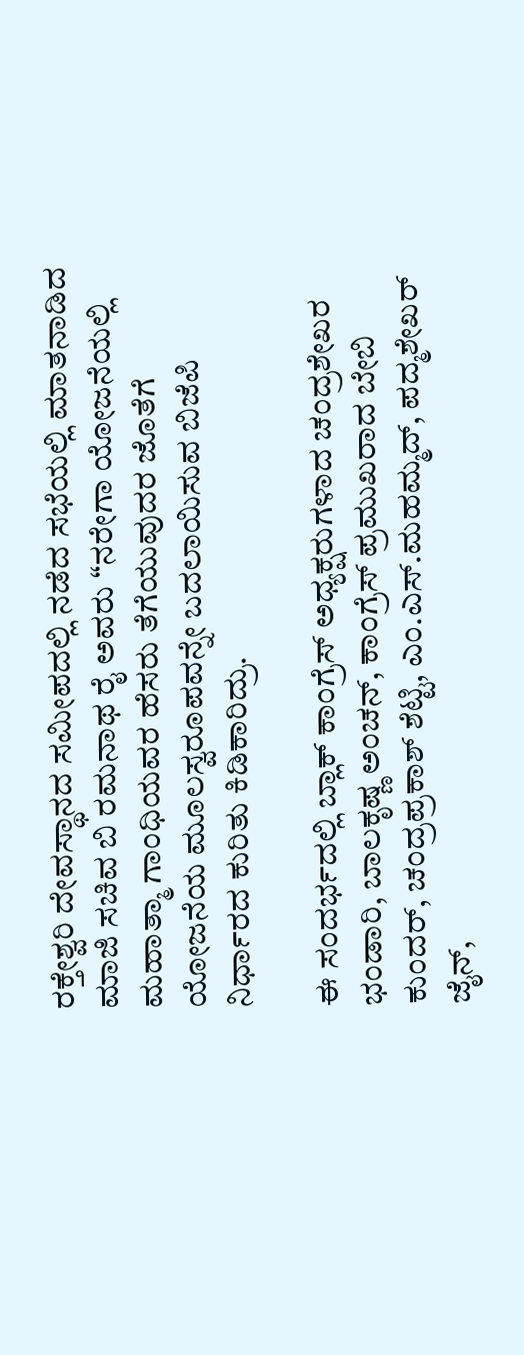ರಕ್ತೇಶ್ವರಿ ದೇವಸ್ಥಾನದ ಸಮೀಪದಲ್ಲಿ ನಡೆದ ಸಭೆಯಲ್ಲಿ ಮಾತನಾಡಿದ ಮಾಜಿ ಸಚಿವ ಬಿ ರಮನಾಥ ರೈ ಅವರು “ನರೇಗಾ ಯೋಜನೆಯಲ್ಲಿ ಮಹಾತ್ಮಾ ಗಾಂಧಿಯವರ ಹೆಸರು ತೆಗೆಯುವುದರ ಜೊತೆಗೆ ಯೋಜನೆಯ ಮೂಲಸ್ವರೂಪವನ್ನೇ ಬದಲಾಯಿಸುವ ಬಿಜೆಪಿ ನಿರ್ಧಾರದ ಕುರಿತು ಕಿಡಿಕಾರಿದ್ರು.

ಈ ಸಂದರ್ಭದಲ್ಲಿ ಬ್ಲಾಕ್ ಕಾಂಗ್ರೆಸ್ ಅಧ್ಯಕ್ಷರುಗಳಾದ ಚಂದ್ರಶೇಖರ ಭಂಡಾರಿ, ಬಾಲಕೃಷ್ಣ ಅಂಚನ್, ಕಾಂಗ್ರೆಸ್ ಪ್ರಮುಖರಾದ ಬೇಬಿ ಕುಂದರ್, ಚಂದ್ರಪ್ರಕಾಶ್ ಶೆಟ್ಟಿ, ಎಂ‌.ಎಸ್.ಮಹಮ್ಮದ್, ಪದ್ಮಶೇಖರ್ ಜೈನ್,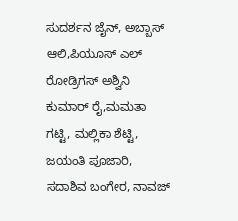ಸುದರ್ಶನ ಜೈನ್, ಅಬ್ಬಾಸ್ ಆಲಿ,ಪಿಯೂಸ್ ಎಲ್ ರೋಡ್ರಿಗಸ್ ಅಶ್ವಿನಿ ಕುಮಾರ್ ರೈ,ಮಮತಾ ಗಟ್ಟಿ, ಮಲ್ಲಿಕಾ ಶೆಟ್ಟಿ, ಜಯಂತಿ ಪೂಜಾರಿ, ಸದಾಶಿವ ಬಂಗೇರ, ನಾವಜ್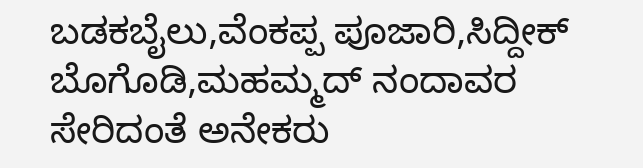ಬಡಕಬೈಲು,ವೆಂಕಪ್ಪ ಪೂಜಾರಿ,ಸಿದ್ದೀಕ್ ಬೊಗೊಡಿ,ಮಹಮ್ಮದ್ ನಂದಾವರ ಸೇರಿದಂತೆ ಅನೇಕರು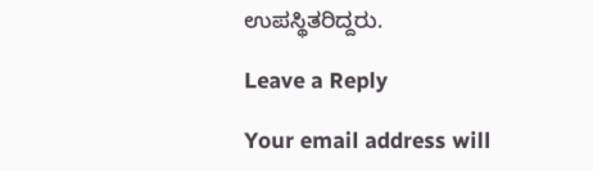ಉಪಸ್ಥಿತರಿದ್ದರು.

Leave a Reply

Your email address will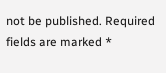not be published. Required fields are marked *